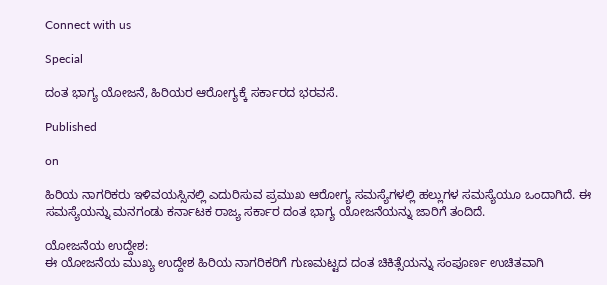Connect with us

Special

ದಂತ ಭಾಗ್ಯ ಯೋಜನೆ, ಹಿರಿಯರ ಆರೋಗ್ಯಕ್ಕೆ ಸರ್ಕಾರದ ಭರವಸೆ.

Published

on

ಹಿರಿಯ ನಾಗರಿಕರು ಇಳಿವಯಸ್ಸಿನಲ್ಲಿ ಎದುರಿಸುವ ಪ್ರಮುಖ ಆರೋಗ್ಯ ಸಮಸ್ಯೆಗಳಲ್ಲಿ ಹಲ್ಲುಗಳ ಸಮಸ್ಯೆಯೂ ಒಂದಾಗಿದೆ. ಈ ಸಮಸ್ಯೆಯನ್ನು ಮನಗಂಡು ಕರ್ನಾಟಕ ರಾಜ್ಯ ಸರ್ಕಾರ ದಂತ ಭಾಗ್ಯ ಯೋಜನೆಯನ್ನು ಜಾರಿಗೆ ತಂದಿದೆ.

ಯೋಜನೆಯ ಉದ್ದೇಶ:
ಈ ಯೋಜನೆಯ ಮುಖ್ಯ ಉದ್ದೇಶ ಹಿರಿಯ ನಾಗರಿಕರಿಗೆ ಗುಣಮಟ್ಟದ ದಂತ ಚಿಕಿತ್ಸೆಯನ್ನು ಸಂಪೂರ್ಣ ಉಚಿತವಾಗಿ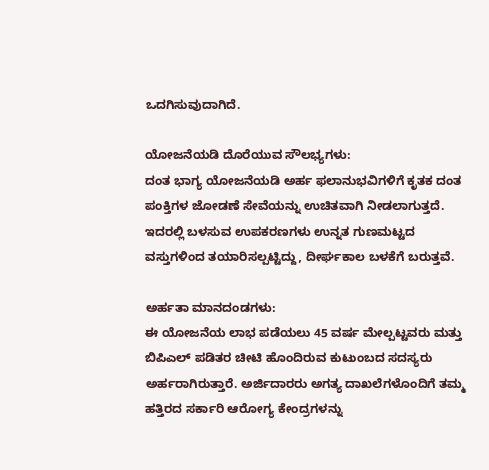ಒದಗಿಸುವುದಾಗಿದೆ.

ಯೋಜನೆಯಡಿ ದೊರೆಯುವ ಸೌಲಭ್ಯಗಳು:
ದಂತ ಭಾಗ್ಯ ಯೋಜನೆಯಡಿ ಅರ್ಹ ಫಲಾನುಭವಿಗಳಿಗೆ ಕೃತಕ ದಂತ ಪಂಕ್ತಿಗಳ ಜೋಡಣೆ ಸೇವೆಯನ್ನು ಉಚಿತವಾಗಿ ನೀಡಲಾಗುತ್ತದೆ. ಇದರಲ್ಲಿ ಬಳಸುವ ಉಪಕರಣಗಳು ಉನ್ನತ ಗುಣಮಟ್ಟದ ವಸ್ತುಗಳಿಂದ ತಯಾರಿಸಲ್ಪಟ್ಟಿದ್ದು, ದೀರ್ಘಕಾಲ ಬಳಕೆಗೆ ಬರುತ್ತವೆ.

ಅರ್ಹತಾ ಮಾನದಂಡಗಳು:
ಈ ಯೋಜನೆಯ ಲಾಭ ಪಡೆಯಲು 45 ವರ್ಷ ಮೇಲ್ಪಟ್ಟವರು ಮತ್ತು ಬಿಪಿಎಲ್ ಪಡಿತರ ಚೀಟಿ ಹೊಂದಿರುವ ಕುಟುಂಬದ ಸದಸ್ಯರು ಅರ್ಹರಾಗಿರುತ್ತಾರೆ. ಅರ್ಜಿದಾರರು ಅಗತ್ಯ ದಾಖಲೆಗಳೊಂದಿಗೆ ತಮ್ಮ ಹತ್ತಿರದ ಸರ್ಕಾರಿ ಆರೋಗ್ಯ ಕೇಂದ್ರಗಳನ್ನು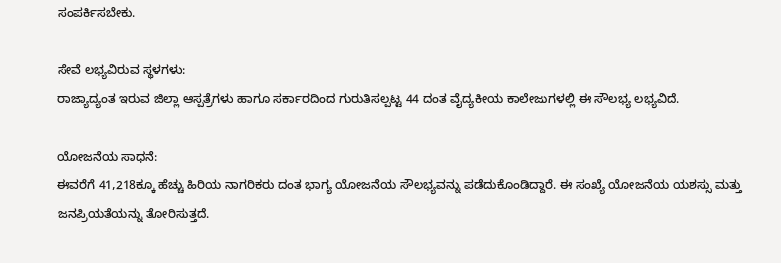ಸಂಪರ್ಕಿಸಬೇಕು.

ಸೇವೆ ಲಭ್ಯವಿರುವ ಸ್ಥಳಗಳು:
ರಾಜ್ಯಾದ್ಯಂತ ಇರುವ ಜಿಲ್ಲಾ ಆಸ್ಪತ್ರೆಗಳು ಹಾಗೂ ಸರ್ಕಾರದಿಂದ ಗುರುತಿಸಲ್ಪಟ್ಟ 44 ದಂತ ವೈದ್ಯಕೀಯ ಕಾಲೇಜುಗಳಲ್ಲಿ ಈ ಸೌಲಭ್ಯ ಲಭ್ಯವಿದೆ.

ಯೋಜನೆಯ ಸಾಧನೆ:
ಈವರೆಗೆ 41,218ಕ್ಕೂ ಹೆಚ್ಚು ಹಿರಿಯ ನಾಗರಿಕರು ದಂತ ಭಾಗ್ಯ ಯೋಜನೆಯ ಸೌಲಭ್ಯವನ್ನು ಪಡೆದುಕೊಂಡಿದ್ದಾರೆ. ಈ ಸಂಖ್ಯೆ ಯೋಜನೆಯ ಯಶಸ್ಸು ಮತ್ತು ಜನಪ್ರಿಯತೆಯನ್ನು ತೋರಿಸುತ್ತದೆ.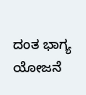ದಂತ ಭಾಗ್ಯ ಯೋಜನೆ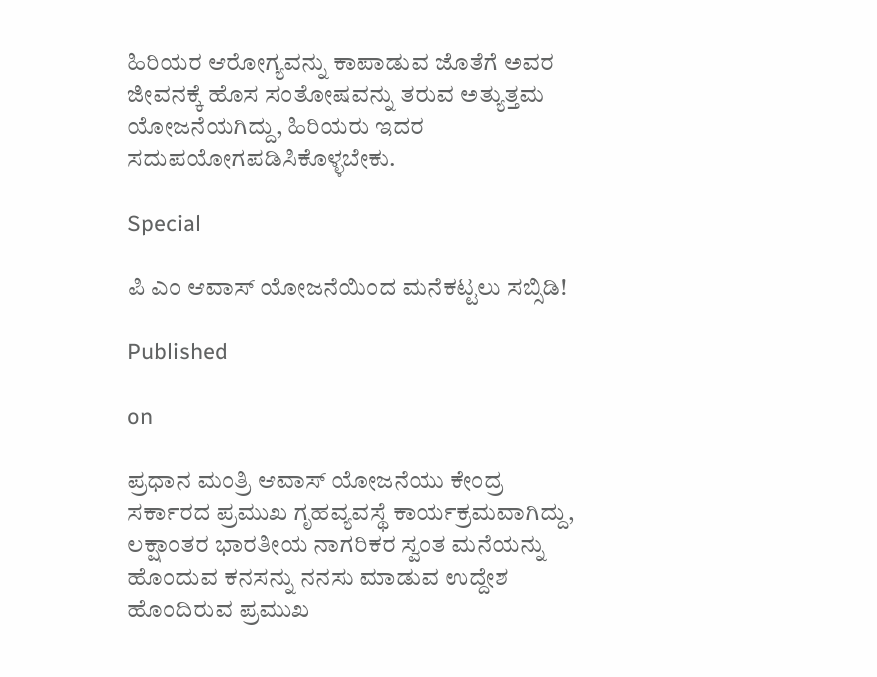ಹಿರಿಯರ ಆರೋಗ್ಯವನ್ನು ಕಾಪಾಡುವ ಜೊತೆಗೆ ಅವರ ಜೀವನಕ್ಕೆ ಹೊಸ ಸಂತೋಷವನ್ನು ತರುವ ಅತ್ಯುತ್ತಮ ಯೋಜನೆಯಗಿದ್ದು, ಹಿರಿಯರು ಇದರ ಸದುಪಯೋಗಪಡಿಸಿಕೊಳ್ಳಬೇಕು.

Special

ಪಿ ಎಂ ಆವಾಸ್ ಯೋಜನೆಯಿಂದ ಮನೆಕಟ್ಟಲು ಸಬ್ಸಿಡಿ!

Published

on

ಪ್ರಧಾನ ಮಂತ್ರಿ ಆವಾಸ್ ಯೋಜನೆಯು ಕೇಂದ್ರ ಸರ್ಕಾರದ ಪ್ರಮುಖ ಗೃಹವ್ಯವಸ್ಥೆ ಕಾರ್ಯಕ್ರಮವಾಗಿದ್ದು, ಲಕ್ಷಾಂತರ ಭಾರತೀಯ ನಾಗರಿಕರ ಸ್ವಂತ ಮನೆಯನ್ನು ಹೊಂದುವ ಕನಸನ್ನು ನನಸು ಮಾಡುವ ಉದ್ದೇಶ ಹೊಂದಿರುವ ಪ್ರಮುಖ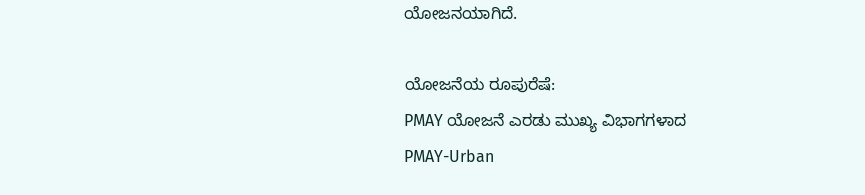ಯೋಜನಯಾಗಿದೆ.

ಯೋಜನೆಯ ರೂಪುರೆಷೆ:
PMAY ಯೋಜನೆ ಎರಡು ಮುಖ್ಯ ವಿಭಾಗಗಳಾದ
PMAY-Urban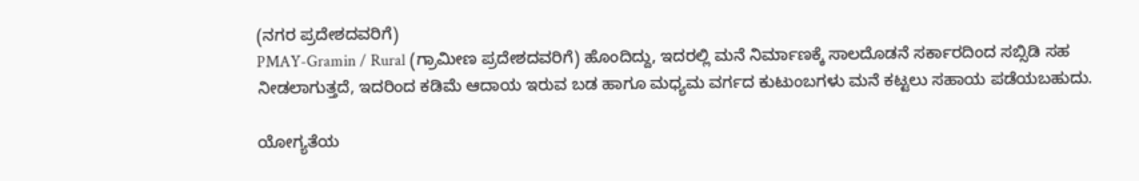(ನಗರ ಪ್ರದೇಶದವರಿಗೆ)
PMAY-Gramin / Rural (ಗ್ರಾಮೀಣ ಪ್ರದೇಶದವರಿಗೆ) ಹೊಂದಿದ್ದು, ಇದರಲ್ಲಿ ಮನೆ ನಿರ್ಮಾಣಕ್ಕೆ ಸಾಲದೊಡನೆ ಸರ್ಕಾರದಿಂದ ಸಬ್ಸಿಡಿ ಸಹ ನೀಡಲಾಗುತ್ತದೆ, ಇದರಿಂದ ಕಡಿಮೆ ಆದಾಯ ಇರುವ ಬಡ ಹಾಗೂ ಮಧ್ಯಮ ವರ್ಗದ ಕುಟುಂಬಗಳು ಮನೆ ಕಟ್ಟಲು ಸಹಾಯ ಪಡೆಯಬಹುದು.

ಯೋಗ್ಯತೆಯ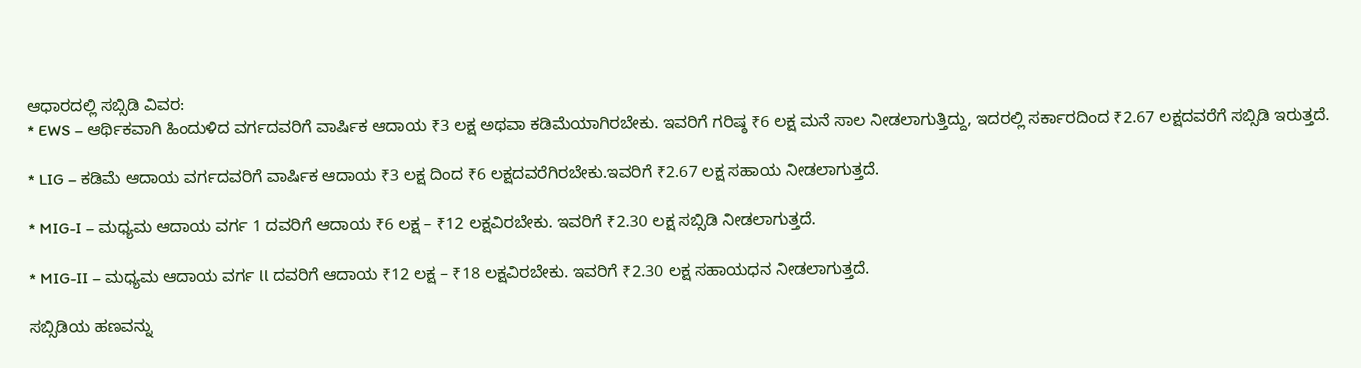ಆಧಾರದಲ್ಲಿ ಸಬ್ಸಿಡಿ ವಿವರ:
* EWS – ಆರ್ಥಿಕವಾಗಿ ಹಿಂದುಳಿದ ವರ್ಗದವರಿಗೆ ವಾರ್ಷಿಕ ಆದಾಯ ₹3 ಲಕ್ಷ ಅಥವಾ ಕಡಿಮೆಯಾಗಿರಬೇಕು. ಇವರಿಗೆ ಗರಿಷ್ಠ ₹6 ಲಕ್ಷ ಮನೆ ಸಾಲ ನೀಡಲಾಗುತ್ತಿದ್ದು, ಇದರಲ್ಲಿ ಸರ್ಕಾರದಿಂದ ₹2.67 ಲಕ್ಷದವರೆಗೆ ಸಬ್ಸಿಡಿ ಇರುತ್ತದೆ.

* LIG – ಕಡಿಮೆ ಆದಾಯ ವರ್ಗದವರಿಗೆ ವಾರ್ಷಿಕ ಆದಾಯ ₹3 ಲಕ್ಷ ದಿಂದ ₹6 ಲಕ್ಷದವರೆಗಿರಬೇಕು.ಇವರಿಗೆ ₹2.67 ಲಕ್ಷ ಸಹಾಯ ನೀಡಲಾಗುತ್ತದೆ.

* MIG-I – ಮಧ್ಯಮ ಆದಾಯ ವರ್ಗ 1 ದವರಿಗೆ ಆದಾಯ ₹6 ಲಕ್ಷ – ₹12 ಲಕ್ಷವಿರಬೇಕು. ಇವರಿಗೆ ₹2.30 ಲಕ್ಷ ಸಬ್ಸಿಡಿ ನೀಡಲಾಗುತ್ತದೆ.

* MIG-II – ಮಧ್ಯಮ ಆದಾಯ ವರ್ಗ ll ದವರಿಗೆ ಆದಾಯ ₹12 ಲಕ್ಷ – ₹18 ಲಕ್ಷವಿರಬೇಕು. ಇವರಿಗೆ ₹2.30 ಲಕ್ಷ ಸಹಾಯಧನ ನೀಡಲಾಗುತ್ತದೆ.

ಸಬ್ಸಿಡಿಯ ಹಣವನ್ನು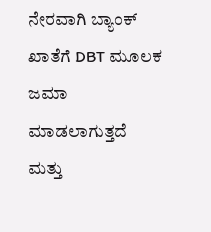ನೇರವಾಗಿ ಬ್ಯಾಂಕ್ ಖಾತೆಗೆ DBT ಮೂಲಕ ಜಮಾ ಮಾಡಲಾಗುತ್ತದೆ ಮತ್ತು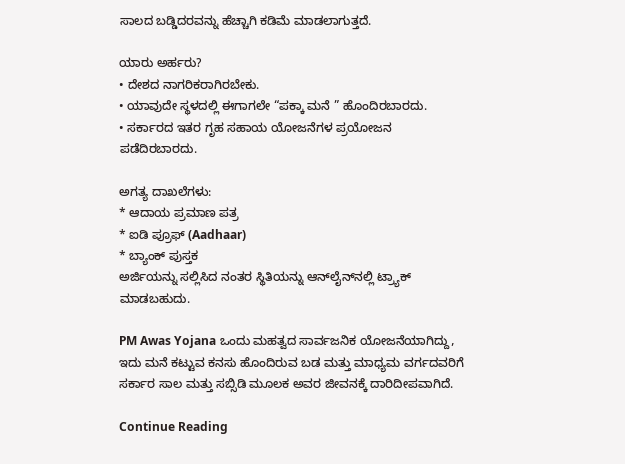ಸಾಲದ ಬಡ್ಡಿದರವನ್ನು ಹೆಚ್ಚಾಗಿ ಕಡಿಮೆ ಮಾಡಲಾಗುತ್ತದೆ.

ಯಾರು ಅರ್ಹರು?
• ದೇಶದ ನಾಗರಿಕರಾಗಿರಬೇಕು.
• ಯಾವುದೇ ಸ್ಥಳದಲ್ಲಿ ಈಗಾಗಲೇ “ಪಕ್ಕಾ ಮನೆ ” ಹೊಂದಿರಬಾರದು.
• ಸರ್ಕಾರದ ಇತರ ಗೃಹ ಸಹಾಯ ಯೋಜನೆಗಳ ಪ್ರಯೋಜನ ಪಡೆದಿರಬಾರದು.

ಅಗತ್ಯ ದಾಖಲೆಗಳು:
* ಆದಾಯ ಪ್ರಮಾಣ ಪತ್ರ
* ಐಡಿ ಪ್ರೂಫ್ (Aadhaar)
* ಬ್ಯಾಂಕ್ ಪುಸ್ತಕ
ಅರ್ಜಿಯನ್ನು ಸಲ್ಲಿಸಿದ ನಂತರ ಸ್ಥಿತಿಯನ್ನು ಆನ್‌ಲೈನ್‌ನಲ್ಲಿ ಟ್ರ್ಯಾಕ್ ಮಾಡಬಹುದು.

PM Awas Yojana ಒಂದು ಮಹತ್ವದ ಸಾರ್ವಜನಿಕ ಯೋಜನೆಯಾಗಿದ್ದು, ಇದು ಮನೆ ಕಟ್ಟುವ ಕನಸು ಹೊಂದಿರುವ ಬಡ ಮತ್ತು ಮಾಧ್ಯಮ ವರ್ಗದವರಿಗೆ ಸರ್ಕಾರ ಸಾಲ ಮತ್ತು ಸಬ್ಸಿಡಿ ಮೂಲಕ ಅವರ ಜೀವನಕ್ಕೆ ದಾರಿದೀಪವಾಗಿದೆ.

Continue Reading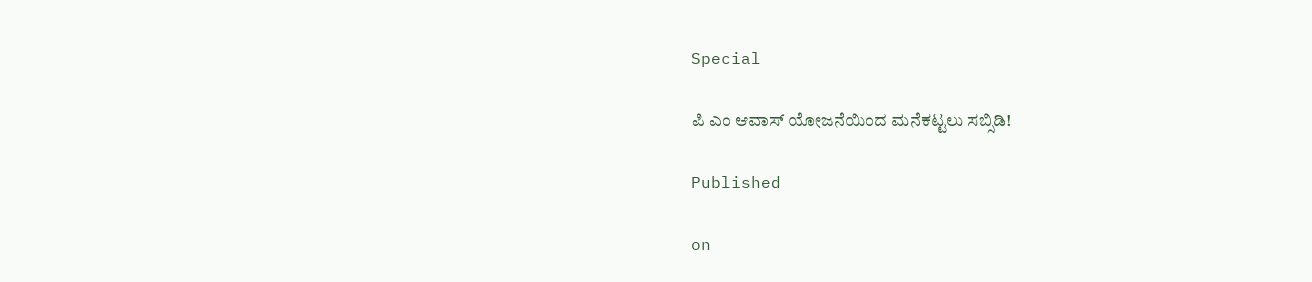Special

ಪಿ ಎಂ ಆವಾಸ್ ಯೋಜನೆಯಿಂದ ಮನೆಕಟ್ಟಲು ಸಬ್ಸಿಡಿ!

Published

on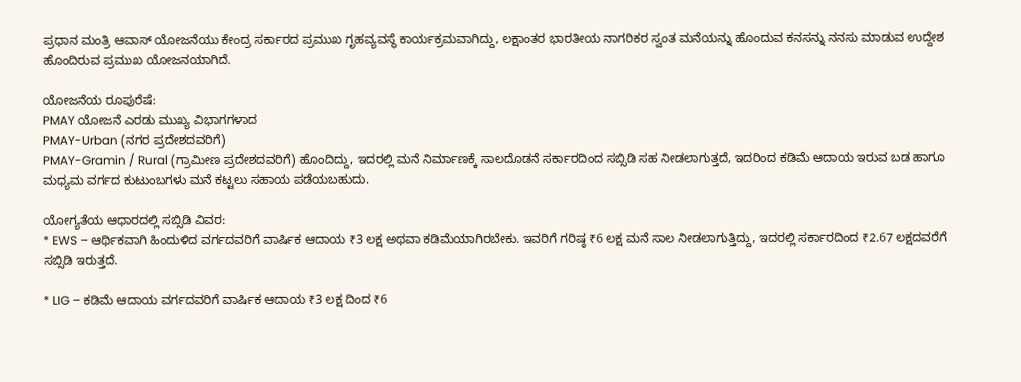ಪ್ರಧಾನ ಮಂತ್ರಿ ಆವಾಸ್ ಯೋಜನೆಯು ಕೇಂದ್ರ ಸರ್ಕಾರದ ಪ್ರಮುಖ ಗೃಹವ್ಯವಸ್ಥೆ ಕಾರ್ಯಕ್ರಮವಾಗಿದ್ದು, ಲಕ್ಷಾಂತರ ಭಾರತೀಯ ನಾಗರಿಕರ ಸ್ವಂತ ಮನೆಯನ್ನು ಹೊಂದುವ ಕನಸನ್ನು ನನಸು ಮಾಡುವ ಉದ್ದೇಶ ಹೊಂದಿರುವ ಪ್ರಮುಖ ಯೋಜನಯಾಗಿದೆ.

ಯೋಜನೆಯ ರೂಪುರೆಷೆ:
PMAY ಯೋಜನೆ ಎರಡು ಮುಖ್ಯ ವಿಭಾಗಗಳಾದ
PMAY-Urban (ನಗರ ಪ್ರದೇಶದವರಿಗೆ)
PMAY-Gramin / Rural (ಗ್ರಾಮೀಣ ಪ್ರದೇಶದವರಿಗೆ) ಹೊಂದಿದ್ದು, ಇದರಲ್ಲಿ ಮನೆ ನಿರ್ಮಾಣಕ್ಕೆ ಸಾಲದೊಡನೆ ಸರ್ಕಾರದಿಂದ ಸಬ್ಸಿಡಿ ಸಹ ನೀಡಲಾಗುತ್ತದೆ, ಇದರಿಂದ ಕಡಿಮೆ ಆದಾಯ ಇರುವ ಬಡ ಹಾಗೂ ಮಧ್ಯಮ ವರ್ಗದ ಕುಟುಂಬಗಳು ಮನೆ ಕಟ್ಟಲು ಸಹಾಯ ಪಡೆಯಬಹುದು.

ಯೋಗ್ಯತೆಯ ಆಧಾರದಲ್ಲಿ ಸಬ್ಸಿಡಿ ವಿವರ:
* EWS – ಆರ್ಥಿಕವಾಗಿ ಹಿಂದುಳಿದ ವರ್ಗದವರಿಗೆ ವಾರ್ಷಿಕ ಆದಾಯ ₹3 ಲಕ್ಷ ಅಥವಾ ಕಡಿಮೆಯಾಗಿರಬೇಕು. ಇವರಿಗೆ ಗರಿಷ್ಠ ₹6 ಲಕ್ಷ ಮನೆ ಸಾಲ ನೀಡಲಾಗುತ್ತಿದ್ದು, ಇದರಲ್ಲಿ ಸರ್ಕಾರದಿಂದ ₹2.67 ಲಕ್ಷದವರೆಗೆ ಸಬ್ಸಿಡಿ ಇರುತ್ತದೆ.

* LIG – ಕಡಿಮೆ ಆದಾಯ ವರ್ಗದವರಿಗೆ ವಾರ್ಷಿಕ ಆದಾಯ ₹3 ಲಕ್ಷ ದಿಂದ ₹6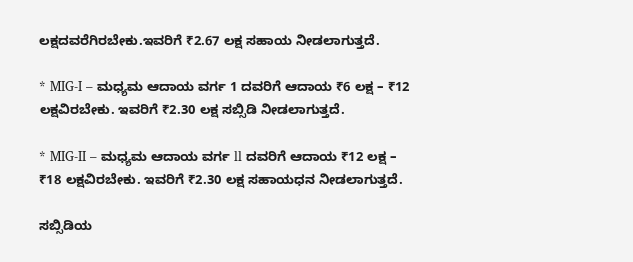ಲಕ್ಷದವರೆಗಿರಬೇಕು.ಇವರಿಗೆ ₹2.67 ಲಕ್ಷ ಸಹಾಯ ನೀಡಲಾಗುತ್ತದೆ.

* MIG-I – ಮಧ್ಯಮ ಆದಾಯ ವರ್ಗ 1 ದವರಿಗೆ ಆದಾಯ ₹6 ಲಕ್ಷ – ₹12 ಲಕ್ಷವಿರಬೇಕು. ಇವರಿಗೆ ₹2.30 ಲಕ್ಷ ಸಬ್ಸಿಡಿ ನೀಡಲಾಗುತ್ತದೆ.

* MIG-II – ಮಧ್ಯಮ ಆದಾಯ ವರ್ಗ ll ದವರಿಗೆ ಆದಾಯ ₹12 ಲಕ್ಷ – ₹18 ಲಕ್ಷವಿರಬೇಕು. ಇವರಿಗೆ ₹2.30 ಲಕ್ಷ ಸಹಾಯಧನ ನೀಡಲಾಗುತ್ತದೆ.

ಸಬ್ಸಿಡಿಯ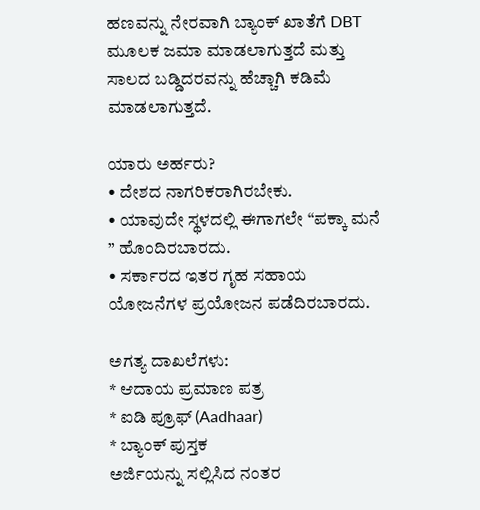ಹಣವನ್ನು ನೇರವಾಗಿ ಬ್ಯಾಂಕ್ ಖಾತೆಗೆ DBT ಮೂಲಕ ಜಮಾ ಮಾಡಲಾಗುತ್ತದೆ ಮತ್ತು ಸಾಲದ ಬಡ್ಡಿದರವನ್ನು ಹೆಚ್ಚಾಗಿ ಕಡಿಮೆ ಮಾಡಲಾಗುತ್ತದೆ.

ಯಾರು ಅರ್ಹರು?
• ದೇಶದ ನಾಗರಿಕರಾಗಿರಬೇಕು.
• ಯಾವುದೇ ಸ್ಥಳದಲ್ಲಿ ಈಗಾಗಲೇ “ಪಕ್ಕಾ ಮನೆ ” ಹೊಂದಿರಬಾರದು.
• ಸರ್ಕಾರದ ಇತರ ಗೃಹ ಸಹಾಯ ಯೋಜನೆಗಳ ಪ್ರಯೋಜನ ಪಡೆದಿರಬಾರದು.

ಅಗತ್ಯ ದಾಖಲೆಗಳು:
* ಆದಾಯ ಪ್ರಮಾಣ ಪತ್ರ
* ಐಡಿ ಪ್ರೂಫ್ (Aadhaar)
* ಬ್ಯಾಂಕ್ ಪುಸ್ತಕ
ಅರ್ಜಿಯನ್ನು ಸಲ್ಲಿಸಿದ ನಂತರ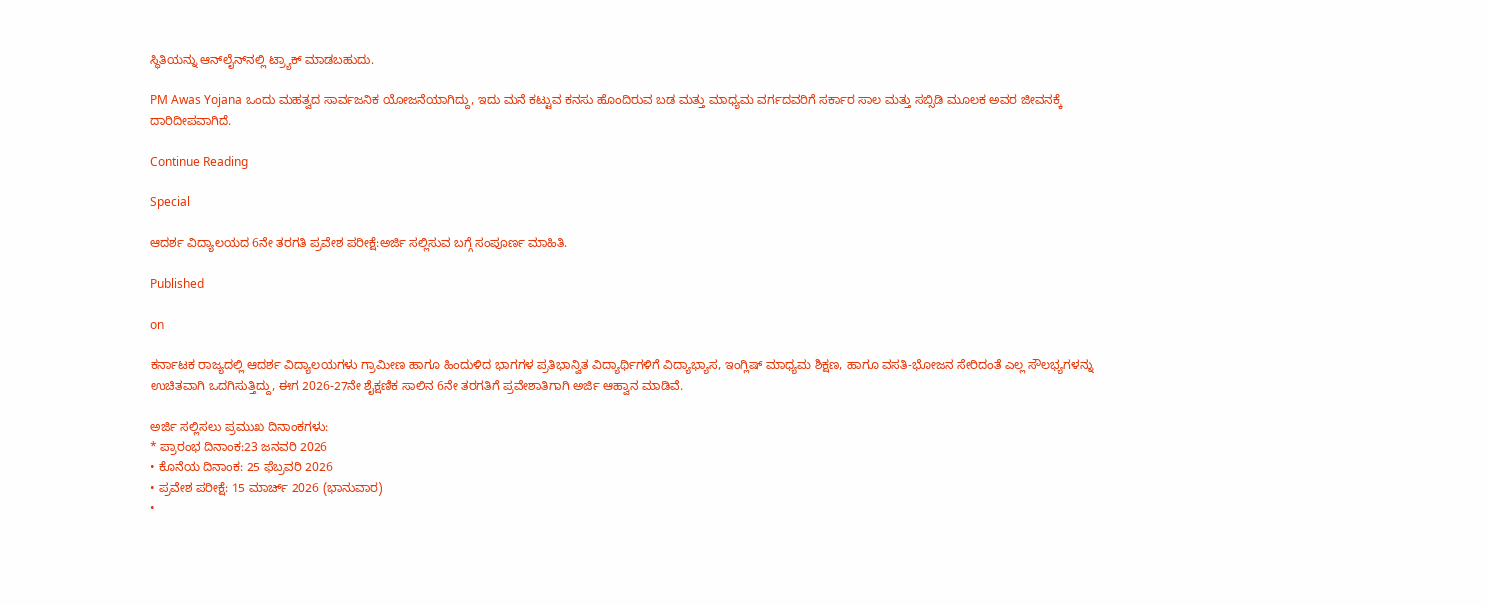ಸ್ಥಿತಿಯನ್ನು ಆನ್‌ಲೈನ್‌ನಲ್ಲಿ ಟ್ರ್ಯಾಕ್ ಮಾಡಬಹುದು.

PM Awas Yojana ಒಂದು ಮಹತ್ವದ ಸಾರ್ವಜನಿಕ ಯೋಜನೆಯಾಗಿದ್ದು, ಇದು ಮನೆ ಕಟ್ಟುವ ಕನಸು ಹೊಂದಿರುವ ಬಡ ಮತ್ತು ಮಾಧ್ಯಮ ವರ್ಗದವರಿಗೆ ಸರ್ಕಾರ ಸಾಲ ಮತ್ತು ಸಬ್ಸಿಡಿ ಮೂಲಕ ಅವರ ಜೀವನಕ್ಕೆ ದಾರಿದೀಪವಾಗಿದೆ.

Continue Reading

Special

ಆದರ್ಶ ವಿದ್ಯಾಲಯದ 6ನೇ ತರಗತಿ ಪ್ರವೇಶ ಪರೀಕ್ಷೆ:ಅರ್ಜಿ ಸಲ್ಲಿಸುವ ಬಗ್ಗೆ ಸಂಪೂರ್ಣ ಮಾಹಿತಿ.

Published

on

ಕರ್ನಾಟಕ ರಾಜ್ಯದಲ್ಲಿ ಆದರ್ಶ ವಿದ್ಯಾಲಯಗಳು ಗ್ರಾಮೀಣ ಹಾಗೂ ಹಿಂದುಳಿದ ಭಾಗಗಳ ಪ್ರತಿಭಾನ್ವಿತ ವಿದ್ಯಾರ್ಥಿಗಳಿಗೆ ವಿದ್ಯಾಭ್ಯಾಸ, ಇಂಗ್ಲಿಷ್ ಮಾಧ್ಯಮ ಶಿಕ್ಷಣ, ಹಾಗೂ ವಸತಿ-ಭೋಜನ ಸೇರಿದಂತೆ ಎಲ್ಲ ಸೌಲಭ್ಯಗಳನ್ನು ಉಚಿತವಾಗಿ ಒದಗಿಸುತ್ತಿದ್ದು, ಈಗ 2026-27ನೇ ಶೈಕ್ಷಣಿಕ ಸಾಲಿನ 6ನೇ ತರಗತಿಗೆ ಪ್ರವೇಶಾತಿಗಾಗಿ ಅರ್ಜಿ ಆಹ್ವಾನ ಮಾಡಿವೆ.

ಅರ್ಜಿ ಸಲ್ಲಿಸಲು ಪ್ರಮುಖ ದಿನಾಂಕಗಳು:
* ಪ್ರಾರಂಭ ದಿನಾಂಕ:23 ಜನವರಿ 2026
• ಕೊನೆಯ ದಿನಾಂಕ: 25 ಫೆಬ್ರವರಿ 2026
• ಪ್ರವೇಶ ಪರೀಕ್ಷೆ: 15 ಮಾರ್ಚ್ 2026 (ಭಾನುವಾರ)
•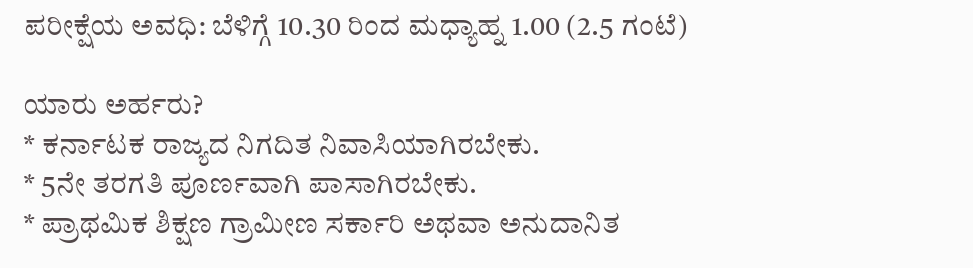ಪರೀಕ್ಷೆಯ ಅವಧಿ: ಬೆಳಿಗ್ಗೆ 10.30 ರಿಂದ ಮಧ್ಯಾಹ್ನ 1.00 (2.5 ಗಂಟೆ)

ಯಾರು ಅರ್ಹರು?
* ಕರ್ನಾಟಕ ರಾಜ್ಯದ ನಿಗದಿತ ನಿವಾಸಿಯಾಗಿರಬೇಕು.
* 5ನೇ ತರಗತಿ ಪೂರ್ಣವಾಗಿ ಪಾಸಾಗಿರಬೇಕು.
* ಪ್ರಾಥಮಿಕ ಶಿಕ್ಷಣ ಗ್ರಾಮೀಣ ಸರ್ಕಾರಿ ಅಥವಾ ಅನುದಾನಿತ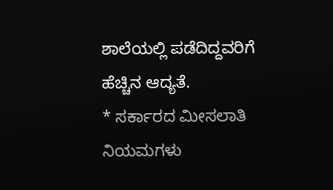ಶಾಲೆಯಲ್ಲಿ ಪಡೆದಿದ್ದವರಿಗೆ ಹೆಚ್ಚಿನ ಆದ್ಯತೆ.
* ಸರ್ಕಾರದ ಮೀಸಲಾತಿ ನಿಯಮಗಳು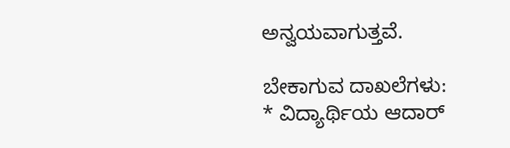ಅನ್ವಯವಾಗುತ್ತವೆ.

ಬೇಕಾಗುವ ದಾಖಲೆಗಳು:
* ವಿದ್ಯಾರ್ಥಿಯ ಆದಾರ್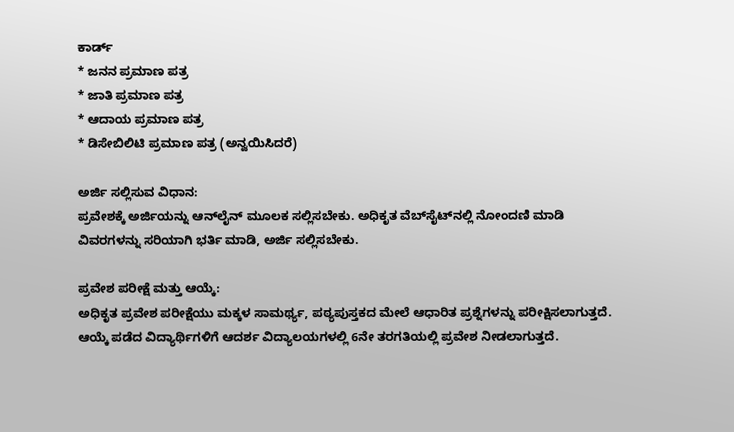ಕಾರ್ಡ್
* ಜನನ ಪ್ರಮಾಣ ಪತ್ರ
* ಜಾತಿ ಪ್ರಮಾಣ ಪತ್ರ
* ಆದಾಯ ಪ್ರಮಾಣ ಪತ್ರ
* ಡಿಸೇಬಿಲಿಟಿ ಪ್ರಮಾಣ ಪತ್ರ (ಅನ್ವಯಿಸಿದರೆ)

ಅರ್ಜಿ ಸಲ್ಲಿಸುವ ವಿಧಾನ:
ಪ್ರವೇಶಕ್ಕೆ ಅರ್ಜಿಯನ್ನು ಆನ್‌ಲೈನ್‌ ಮೂಲಕ ಸಲ್ಲಿಸಬೇಕು. ಅಧಿಕೃತ ವೆಬ್‌ಸೈಟ್‌ನಲ್ಲಿ ನೋಂದಣಿ ಮಾಡಿ ವಿವರಗಳನ್ನು ಸರಿಯಾಗಿ ಭರ್ತಿ ಮಾಡಿ, ಅರ್ಜಿ ಸಲ್ಲಿಸಬೇಕು.

ಪ್ರವೇಶ ಪರೀಕ್ಷೆ ಮತ್ತು ಆಯ್ಕೆ:
ಅಧಿಕೃತ ಪ್ರವೇಶ ಪರೀಕ್ಷೆಯು ಮಕ್ಕಳ ಸಾಮರ್ಥ್ಯ, ಪಠ್ಯಪುಸ್ತಕದ ಮೇಲೆ ಆಧಾರಿತ ಪ್ರಶ್ನೆಗಳನ್ನು ಪರೀಕ್ಷಿಸಲಾಗುತ್ತದೆ. ಆಯ್ಕೆ ಪಡೆದ ವಿದ್ಯಾರ್ಥಿಗಳಿಗೆ ಆದರ್ಶ ವಿದ್ಯಾಲಯಗಳಲ್ಲಿ 6ನೇ ತರಗತಿಯಲ್ಲಿ ಪ್ರವೇಶ ನೀಡಲಾಗುತ್ತದೆ.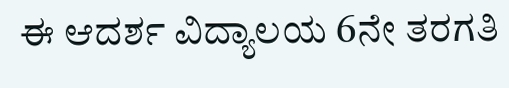ಈ ಆದರ್ಶ ವಿದ್ಯಾಲಯ 6ನೇ ತರಗತಿ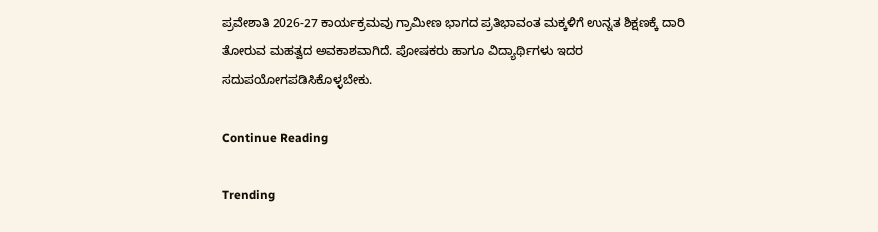ಪ್ರವೇಶಾತಿ 2026-27 ಕಾರ್ಯಕ್ರಮವು ಗ್ರಾಮೀಣ ಭಾಗದ ಪ್ರತಿಭಾವಂತ ಮಕ್ಕಳಿಗೆ ಉನ್ನತ ಶಿಕ್ಷಣಕ್ಕೆ ದಾರಿ ತೋರುವ ಮಹತ್ವದ ಅವಕಾಶವಾಗಿದೆ. ಪೋಷಕರು ಹಾಗೂ ವಿದ್ಯಾರ್ಥಿಗಳು ಇದರ ಸದುಪಯೋಗಪಡಿಸಿಕೊಳ್ಳಬೇಕು.

Continue Reading

Trending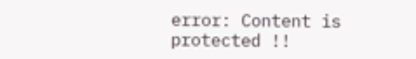error: Content is protected !!